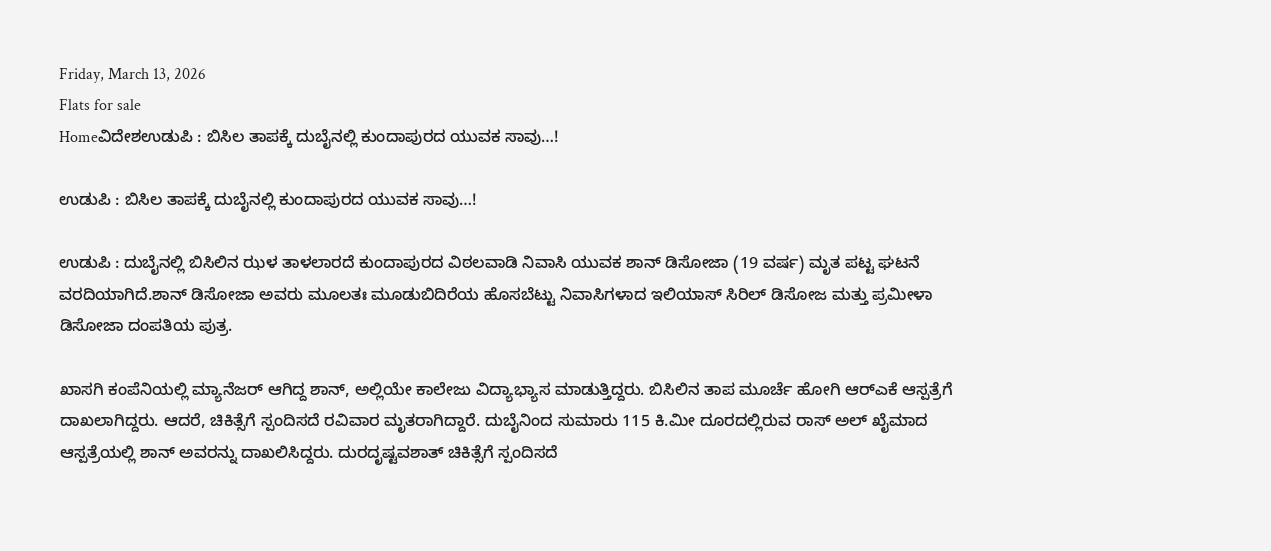Friday, March 13, 2026
Flats for sale
Homeವಿದೇಶಉಡುಪಿ : ಬಿಸಿಲ ತಾಪಕ್ಕೆ ದುಬೈನಲ್ಲಿ ಕುಂದಾಪುರದ ಯುವಕ ಸಾವು…!

ಉಡುಪಿ : ಬಿಸಿಲ ತಾಪಕ್ಕೆ ದುಬೈನಲ್ಲಿ ಕುಂದಾಪುರದ ಯುವಕ ಸಾವು…!

ಉಡುಪಿ : ದುಬೈನಲ್ಲಿ ಬಿಸಿಲಿನ ಝಳ ತಾಳಲಾರದೆ ಕುಂದಾಪುರದ ವಿಠಲವಾಡಿ ನಿವಾಸಿ ಯುವಕ ಶಾನ್‌ ಡಿಸೋಜಾ (19 ವರ್ಷ) ಮೃತ ಪಟ್ಟ ಘಟನೆ ವರದಿಯಾಗಿದೆ.ಶಾನ್ ಡಿಸೋಜಾ ಅವರು ಮೂಲತಃ ಮೂಡುಬಿದಿರೆಯ ಹೊಸಬೆಟ್ಟು ನಿವಾಸಿಗಳಾದ ಇಲಿಯಾಸ್ ಸಿರಿಲ್ ಡಿಸೋಜ ಮತ್ತು ಪ್ರಮೀಳಾ ಡಿಸೋಜಾ ದಂಪತಿಯ ಪುತ್ರ.

ಖಾಸಗಿ ಕಂಪೆನಿಯಲ್ಲಿ ಮ್ಯಾನೆಜರ್‌ ಆಗಿದ್ದ ಶಾನ್, ಅಲ್ಲಿಯೇ ಕಾಲೇಜು ವಿದ್ಯಾಭ್ಯಾಸ ಮಾಡುತ್ತಿದ್ದರು. ಬಿಸಿಲಿನ ತಾಪ ಮೂರ್ಚೆ ಹೋಗಿ ಆರ್‌ಎಕೆ ಆಸ್ಪತ್ರೆಗೆ ದಾಖಲಾಗಿದ್ದರು. ಆದರೆ, ಚಿಕಿತ್ಸೆಗೆ ಸ್ಪಂದಿಸದೆ ರವಿವಾರ ಮೃತರಾಗಿದ್ದಾರೆ. ದುಬೈನಿಂದ ಸುಮಾರು 115 ಕಿ.ಮೀ ದೂರದಲ್ಲಿರುವ ರಾಸ್ ಅಲ್ ಖೈಮಾದ ಆಸ್ಪತ್ರೆಯಲ್ಲಿ ಶಾನ್ ಅವರನ್ನು ದಾಖಲಿಸಿದ್ದರು. ದುರದೃಷ್ಟವಶಾತ್ ಚಿಕಿತ್ಸೆಗೆ ಸ್ಪಂದಿಸದೆ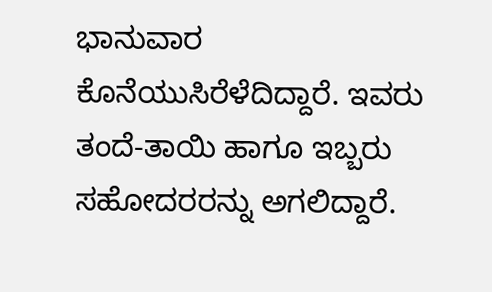ಭಾನುವಾರ ಕೊನೆಯುಸಿರೆಳೆದಿದ್ದಾರೆ. ಇವರು ತಂದೆ-ತಾಯಿ ಹಾಗೂ ಇಬ್ಬರು ಸಹೋದರರನ್ನು ಅಗಲಿದ್ದಾರೆ.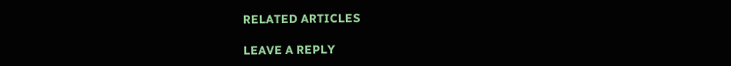RELATED ARTICLES

LEAVE A REPLY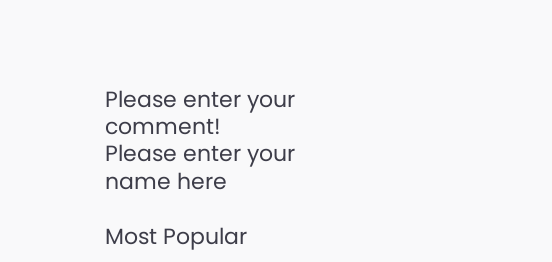Please enter your comment!
Please enter your name here

Most Popular